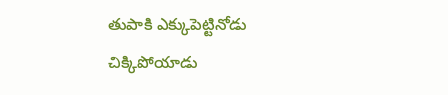తుపాకి ఎక్కుపెట్టినోడు చిక్కిపోయాడు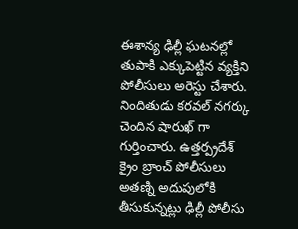ఈశాన్య ఢిల్లీ ఘటనల్లో తుపాకి ఎక్కుపెట్టిన వ్యక్తిని పోలీసులు అరెస్టు చేశారు. నిందితుడు కరవల్ నగర్కు చెందిన షారుఖ్ గా గుర్తించారు. ఉత్తర్ప్రదేశ్ క్రైం బ్రాంచ్ పోలీసులు అతణ్ని అదుపులోకి తీసుకున్నట్లు ఢిల్లీ పోలీసు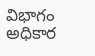విభాగం అధికార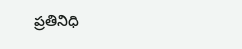ప్రతినిధి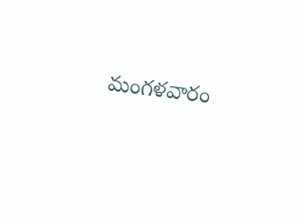మంగళవారం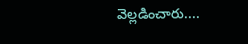వెల్లడించారు....